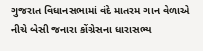ગુજરાત વિધાનસભામાં વંદે માતરમ ગાન વેળાએ નીચે બેસી જનારા કોંગ્રેસના ધારાસભ્ય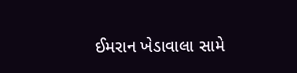ઈમરાન ખેડાવાલા સામે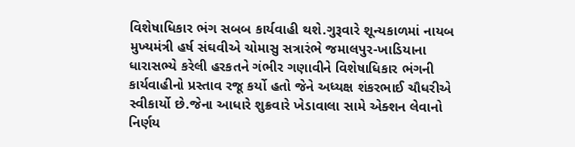વિશેષાધિકાર ભંગ સબબ કાર્યવાહી થશે.ગુરૂવારે શૂન્યકાળમાં નાયબ મુખ્યમંત્રી હર્ષ સંઘવીએ ચોમાસુ સત્રારંભે જમાલપુર-ખાડિયાના ધારાસભ્યે કરેલી હરકતને ગંભીર ગણાવીને વિશેષાધિકાર ભંગની કાર્યવાહીનો પ્રસ્તાવ રજૂ કર્યો હતો જેને અધ્યક્ષ શંકરભાઈ ચૌધરીએ સ્વીકાર્યો છે.જેના આધારે શુક્રવારે ખેડાવાલા સામે એક્શન લેવાનો નિર્ણય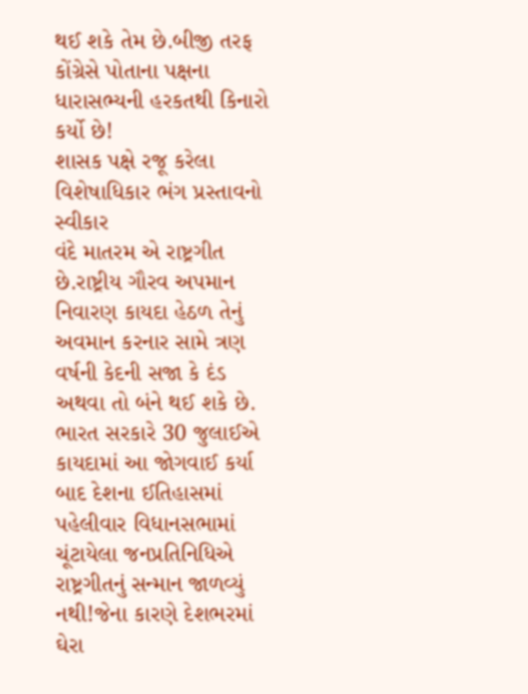થઈ શકે તેમ છે.બીજી તરફ કોંગ્રેસે પોતાના પક્ષના ધારાસભ્યની હરકતથી કિનારો કર્યો છે!
શાસક પક્ષે રજૂ કરેલા વિશેષાધિકાર ભંગ પ્રસ્તાવનો સ્વીકાર
વંદે માતરમ એ રાષ્ટ્રગીત છે.રાષ્ટ્રીય ગૌરવ અપમાન નિવારણ કાયદા હેઠળ તેનું અવમાન કરનાર સામે ત્રણ વર્ષની કેદની સજા કે દંડ અથવા તો બંને થઈ શકે છે. ભારત સરકારે 30 જુલાઈએ કાયદામાં આ જોગવાઈ કર્યા બાદ દેશના ઈતિહાસમાં પહેલીવાર વિધાનસભામાં ચૂંટાયેલા જનપ્રતિનિધિએ રાષ્ટ્રગીતનું સન્માન જાળવ્યું નથી!જેના કારણે દેશભરમાં ઘેરા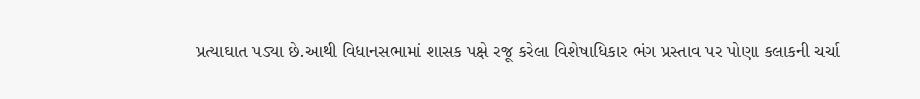પ્રત્યાઘાત પડ્યા છે.આથી વિધાનસભામાં શાસક પક્ષે રજૂ કરેલા વિશેષાધિકાર ભંગ પ્રસ્તાવ પર પોણા કલાકની ચર્ચા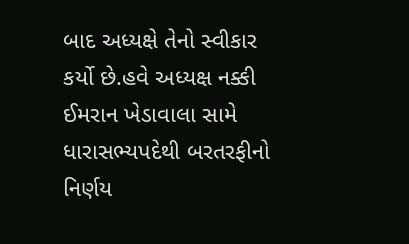બાદ અધ્યક્ષે તેનો સ્વીકાર કર્યો છે.હવે અધ્યક્ષ નક્કી ઈમરાન ખેડાવાલા સામે ધારાસભ્યપદેથી બરતરફીનો નિર્ણય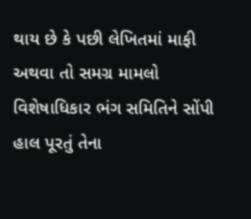થાય છે કે પછી લેખિતમાં માફી અથવા તો સમગ્ર મામલો વિશેષાધિકાર ભંગ સમિતિને સોંપી હાલ પૂરતું તેના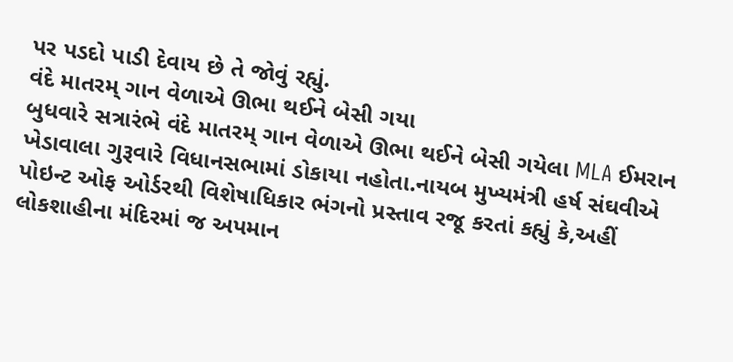પર પડદો પાડી દેવાય છે તે જોવું રહ્યું.
વંદે માતરમ્ ગાન વેળાએ ઊભા થઈને બેસી ગયા
બુધવારે સત્રારંભે વંદે માતરમ્ ગાન વેળાએ ઊભા થઈને બેસી ગયેલા MLA ઈમરાન ખેડાવાલા ગુરૂવારે વિધાનસભામાં ડોકાયા નહોતા.નાયબ મુખ્યમંત્રી હર્ષ સંઘવીએ પોઇન્ટ ઓફ ઓર્ડરથી વિશેષાધિકાર ભંગનો પ્રસ્તાવ રજૂ કરતાં કહ્યું કે,અહીં લોકશાહીના મંદિરમાં જ અપમાન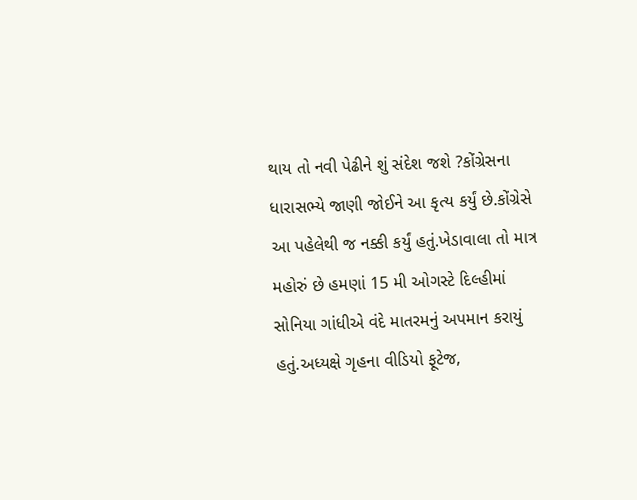થાય તો નવી પેઢીને શું સંદેશ જશે ?કોંગ્રેસના ધારાસભ્યે જાણી જોઈને આ કૃત્ય કર્યું છે.કોંગ્રેસે આ પહેલેથી જ નક્કી કર્યું હતું.ખેડાવાલા તો માત્ર મહોરું છે હમણાં 15 મી ઓગસ્ટે દિલ્હીમાં સોનિયા ગાંધીએ વંદે માતરમનું અપમાન કરાયું હતું.અધ્યક્ષે ગૃહના વીડિયો ફૂટેજ,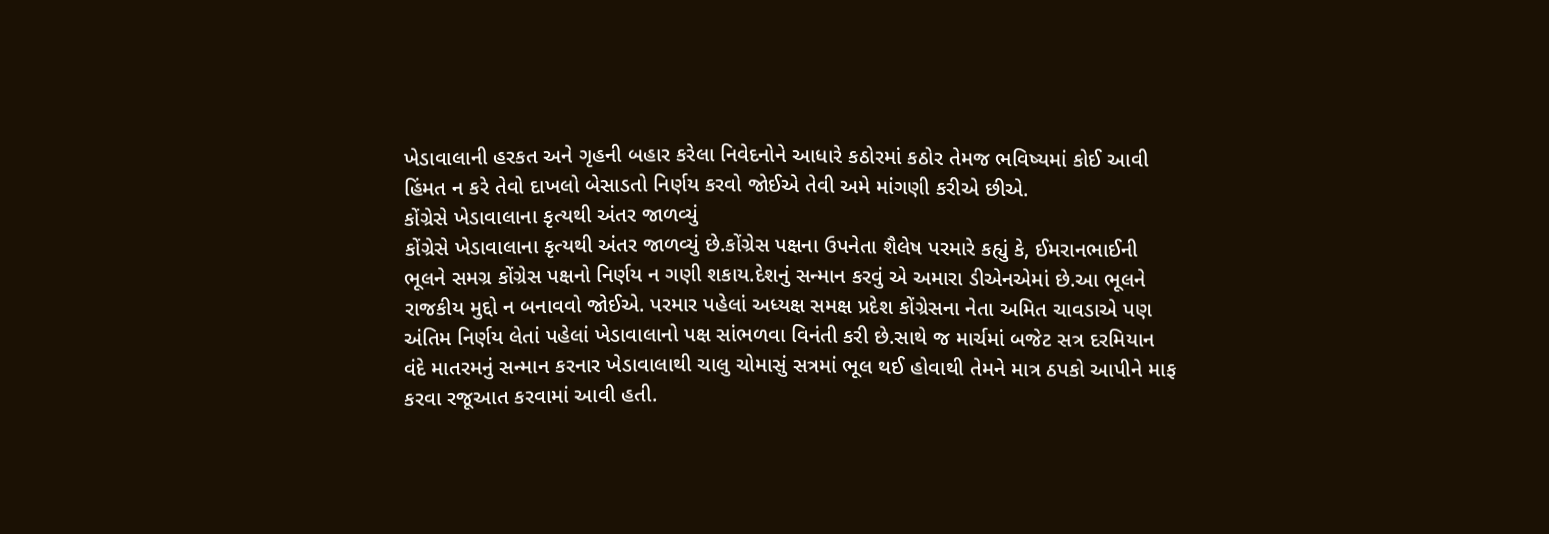ખેડાવાલાની હરકત અને ગૃહની બહાર કરેલા નિવેદનોને આધારે કઠોરમાં કઠોર તેમજ ભવિષ્યમાં કોઈ આવી હિંમત ન કરે તેવો દાખલો બેસાડતો નિર્ણય કરવો જોઈએ તેવી અમે માંગણી કરીએ છીએ.
કોંગ્રેસે ખેડાવાલાના કૃત્યથી અંતર જાળવ્યું
કોંગ્રેસે ખેડાવાલાના કૃત્યથી અંતર જાળવ્યું છે.કોંગ્રેસ પક્ષના ઉપનેતા શૈલેષ પરમારે કહ્યું કે, ઈમરાનભાઈની ભૂલને સમગ્ર કોંગ્રેસ પક્ષનો નિર્ણય ન ગણી શકાય.દેશનું સન્માન કરવું એ અમારા ડીએનએમાં છે.આ ભૂલને રાજકીય મુદ્દો ન બનાવવો જોઈએ. પરમાર પહેલાં અધ્યક્ષ સમક્ષ પ્રદેશ કોંગ્રેસના નેતા અમિત ચાવડાએ પણ અંતિમ નિર્ણય લેતાં પહેલાં ખેડાવાલાનો પક્ષ સાંભળવા વિનંતી કરી છે.સાથે જ માર્ચમાં બજેટ સત્ર દરમિયાન વંદે માતરમનું સન્માન કરનાર ખેડાવાલાથી ચાલુ ચોમાસું સત્રમાં ભૂલ થઈ હોવાથી તેમને માત્ર ઠપકો આપીને માફ કરવા રજૂઆત કરવામાં આવી હતી.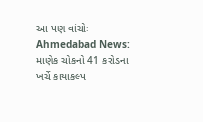આ પણ વાંચોઃ Ahmedabad News: માણેક ચોકનો 41 કરોડના ખર્ચે કાયાકલ્પ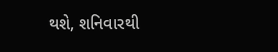થશે, શનિવારથી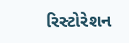રિસ્ટોરેશન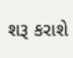શરૂ કરાશે